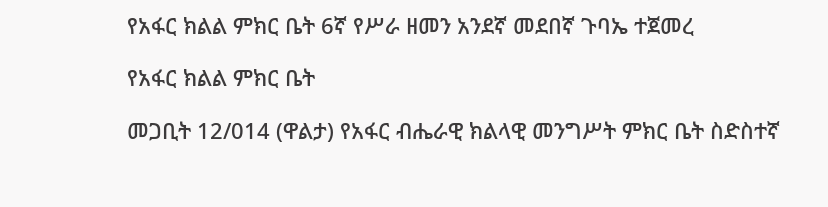የአፋር ክልል ምክር ቤት 6ኛ የሥራ ዘመን አንደኛ መደበኛ ጉባኤ ተጀመረ

የአፋር ክልል ምክር ቤት

መጋቢት 12/014 (ዋልታ) የአፋር ብሔራዊ ክልላዊ መንግሥት ምክር ቤት ስድስተኛ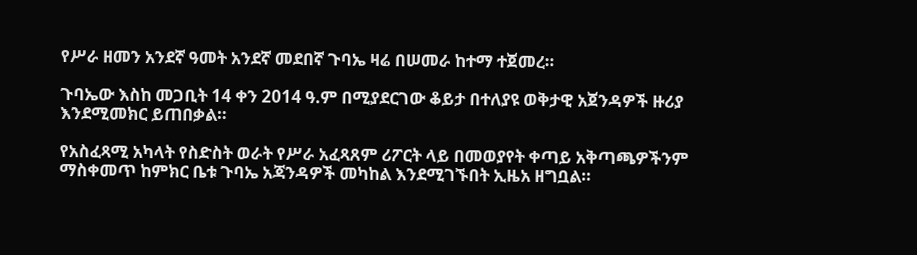የሥራ ዘመን አንደኛ ዓመት አንደኛ መደበኛ ጉባኤ ዛሬ በሠመራ ከተማ ተጀመረ።

ጉባኤው እስከ መጋቢት 14 ቀን 2014 ዓ.ም በሚያደርገው ቆይታ በተለያዩ ወቅታዊ አጀንዳዎች ዙሪያ እንደሚመክር ይጠበቃል።

የአስፈጻሚ አካላት የስድስት ወራት የሥራ አፈጻጸም ሪፖርት ላይ በመወያየት ቀጣይ አቅጣጫዎችንም ማስቀመጥ ከምክር ቤቱ ጉባኤ አጃንዳዎች መካከል እንደሚገኙበት ኢዜአ ዘግቧል።